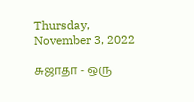Thursday, November 3, 2022

சுஜாதா - ஒரு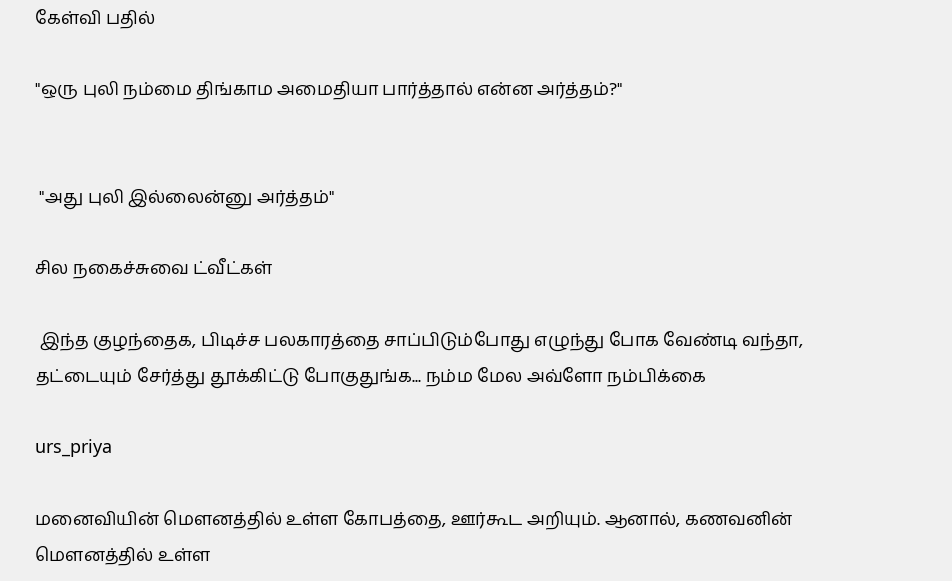கேள்வி பதில்

"ஒரு புலி நம்மை திங்காம அமைதியா பார்த்தால் என்ன அர்த்தம்?"


 "அது புலி இல்லைன்னு அர்த்தம்"

சில நகைச்சுவை ட்வீட்கள்

 இந்த குழந்தைக, பிடிச்ச பலகாரத்தை சாப்பிடும்போது எழுந்து போக வேண்டி வந்தா, தட்டையும் சேர்த்து தூக்கிட்டு போகுதுங்க... நம்ம மேல அவ்ளோ நம்பிக்கை

urs_priya

மனைவியின் மௌனத்தில் உள்ள கோபத்தை, ஊர்கூட அறியும். ஆனால், கணவனின் மௌனத்தில் உள்ள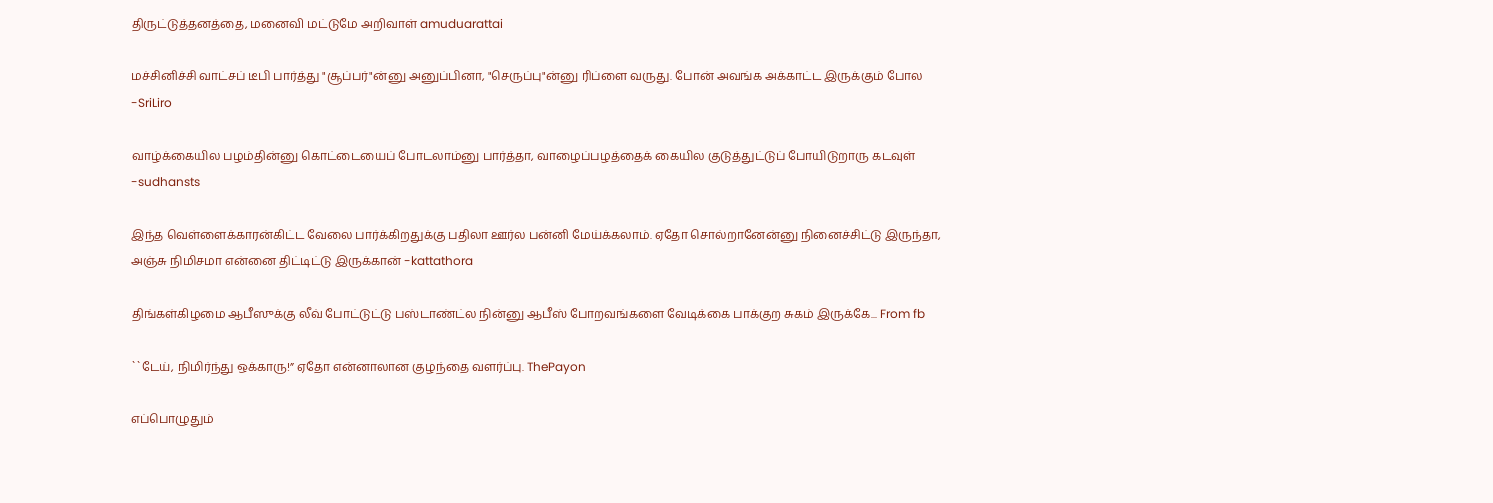திருட்டுத்தனத்தை, மனைவி மட்டுமே அறிவாள் amuduarattai

மச்சினிச்சி வாட்சப் டீபி பார்த்து "சூப்பர்"ன்னு அனுப்பினா, "செருப்பு"ன்னு ரிப்ளை வருது. போன் அவங்க அக்காட்ட இருக்கும் போல -SriLiro

வாழ்க்கையில பழம்தின்னு கொட்டையைப் போடலாம்னு பார்த்தா, வாழைப்பழத்தைக் கையில குடுத்துட்டுப் போயிடுறாரு கடவுள் -sudhansts

இந்த வெள்ளைக்காரன்கிட்ட வேலை பார்க்கிறதுக்கு பதிலா ஊர்ல பன்னி மேய்க்கலாம். ஏதோ சொல்றானேன்னு நினைச்சிட்டு இருந்தா, அஞ்சு நிமிசமா என்னை திட்டிட்டு இருக்கான் -kattathora

திங்கள்கிழமை ஆபீஸுக்கு லீவ் போட்டுட்டு பஸ்டாண்ட்ல நின்னு ஆபீஸ் போறவங்களை வேடிக்கை பாக்குற சுகம் இருக்கே... From fb

``டேய், நிமிர்ந்து ஒக்காரு!” ஏதோ என்னாலான குழந்தை வளர்ப்பு. ThePayon

எப்பொழுதும்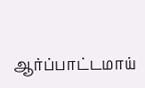ஆர்ப்பாட்டமாய்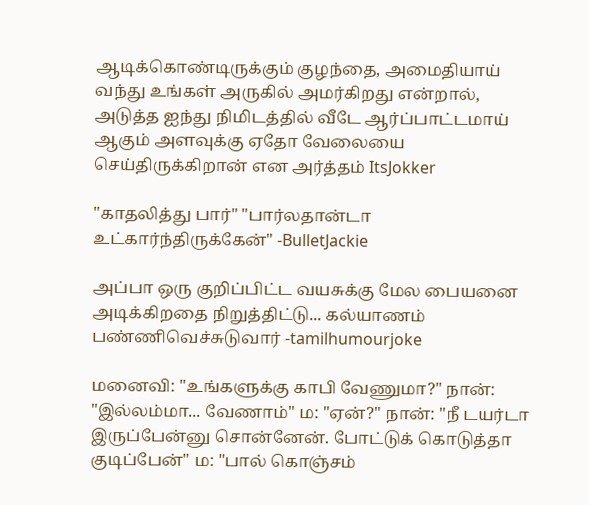ஆடிக்கொண்டிருக்கும் குழந்தை, அமைதியாய் வந்து உங்கள் அருகில் அமர்கிறது என்றால், அடுத்த ஐந்து நிமிடத்தில் வீடே ஆர்ப்பாட்டமாய் ஆகும் அளவுக்கு ஏதோ வேலையை செய்திருக்கிறான் என அர்த்தம் ItsJokker

"காதலித்து பார்" "பார்லதான்டா உட்கார்ந்திருக்கேன்" -BulletJackie

அப்பா ஒரு குறிப்பிட்ட வயசுக்கு மேல பையனை அடிக்கிறதை நிறுத்திட்டு... கல்யாணம் பண்ணிவெச்சுடுவார் -tamilhumourjoke

மனைவி: "உங்களுக்கு காபி வேணுமா?" நான்: "இல்லம்மா... வேணாம்" ம: "ஏன்?" நான்: "நீ டயர்டா இருப்பேன்னு சொன்னேன். போட்டுக் கொடுத்தா குடிப்பேன்" ம: "பால் கொஞ்சம்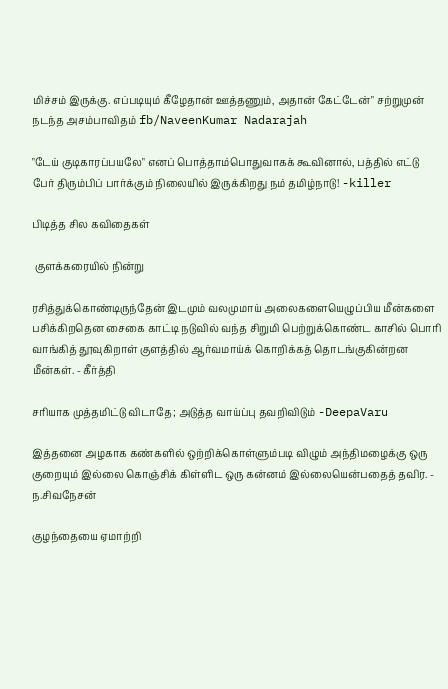மிச்சம் இருக்கு. எப்படியும் கீழேதான் ஊத்தணும், அதான் கேட்டேன்" சற்றுமுன் நடந்த அசம்பாவிதம் fb/NaveenKumar Nadarajah

"டேய் குடிகாரப்பயலே" எனப் பொத்தாம்பொதுவாகக் கூவினால், பத்தில் எட்டு பேர் திரும்பிப் பார்க்கும் நிலையில் இருக்கிறது நம் தமிழ்நாடு! -killer

பிடித்த சில கவிதைகள்

 குளக்கரையில் நின்று

ரசித்துக்கொண்டிருந்தேன் இடமும் வலமுமாய் அலைகளையெழுப்பிய மீன்களை பசிக்கிறதென சைகை காட்டி நடுவில் வந்த சிறுமி பெற்றுக்கொண்ட காசில் பொரி வாங்கித் தூவுகிறாள் குளத்தில் ஆர்வமாய்க் கொறிக்கத் தொடங்குகின்றன மீன்கள். - கீர்த்தி

சரியாக முத்தமிட்டு விடாதே; அடுத்த வாய்ப்பு தவறிவிடும் -DeepaVaru

இத்தனை அழகாக கண்களில் ஒற்றிக்கொள்ளும்படி விழும் அந்திமழைக்கு ஒரு குறையும் இல்லை கொஞ்சிக் கிள்ளிட ஒரு கன்னம் இல்லையென்பதைத் தவிர. - ந.சிவநேசன்

குழந்தையை ஏமாற்றி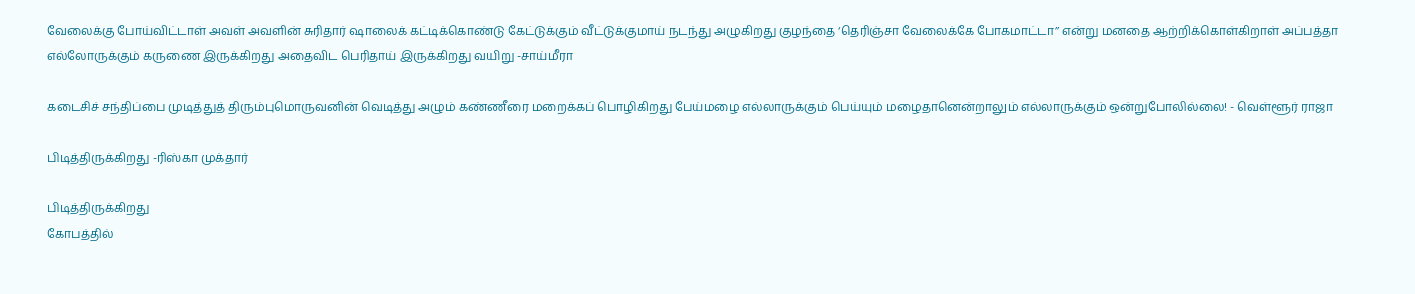வேலைக்கு போய்விட்டாள் அவள் அவளின் சுரிதார் ஷாலைக் கட்டிக்கொண்டு கேட்டுக்கும் வீட்டுக்குமாய் நடந்து அழுகிறது குழந்தை ‘தெரிஞ்சா வேலைக்கே போகமாட்டா’’ என்று மனதை ஆற்றிக்கொள்கிறாள் அப்பத்தா எல்லோருக்கும் கருணை இருக்கிறது அதைவிட பெரிதாய் இருக்கிறது வயிறு -சாய்மீரா

கடைசிச் சந்திப்பை முடித்துத் திரும்புமொருவனின் வெடித்து அழும் கண்ணீரை மறைக்கப் பொழிகிறது பேய்மழை எல்லாருக்கும் பெய்யும் மழைதானென்றாலும் எல்லாருக்கும் ஒன்றுபோலில்லை! - வெள்ளூர் ராஜா

பிடித்திருக்கிறது -ரிஸ்கா முக்தார்

பிடித்திருக்கிறது
கோபத்தில்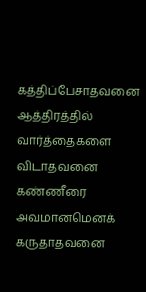கத்திப்பேசாதவனை
ஆத்திரத்தில் வார்த்தைகளை விடாதவனை
கண்ணீரை அவமானமெனக் கருதாதவனை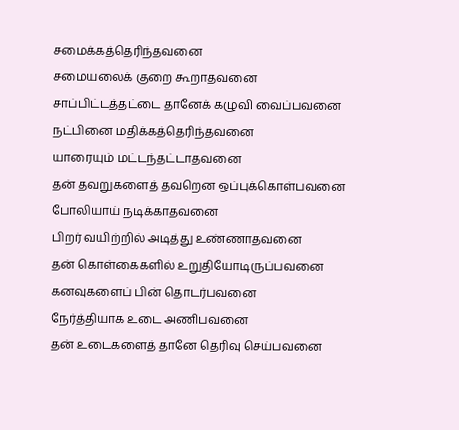சமைக்கத்தெரிந்தவனை
சமையலைக் குறை கூறாதவனை
சாப்பிட்டத்தட்டை தானேக் கழுவி வைப்பவனை
நட்பினை மதிக்கத்தெரிந்தவனை
யாரையும் மட்டந்தட்டாதவனை
தன் தவறுகளைத் தவறென ஒப்புக்கொள்பவனை
போலியாய் நடிக்காதவனை
பிறர் வயிற்றில் அடித்து உண்ணாதவனை
தன் கொள்கைகளில் உறுதியோடிருப்பவனை
கனவுகளைப் பின் தொடர்பவனை
நேர்த்தியாக உடை அணிபவனை
தன் உடைகளைத் தானே தெரிவு செய்பவனை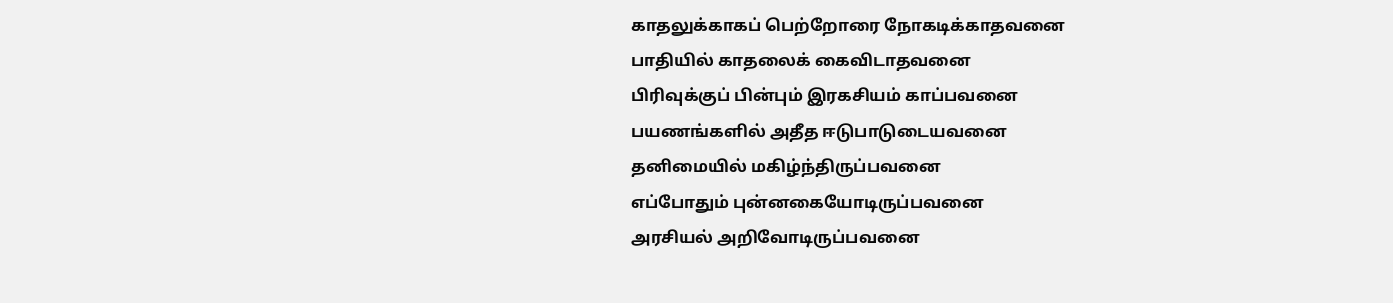காதலுக்காகப் பெற்றோரை நோகடிக்காதவனை
பாதியில் காதலைக் கைவிடாதவனை
பிரிவுக்குப் பின்பும் இரகசியம் காப்பவனை
பயணங்களில் அதீத ஈடுபாடுடையவனை
தனிமையில் மகிழ்ந்திருப்பவனை
எப்போதும் புன்னகையோடிருப்பவனை
அரசியல் அறிவோடிருப்பவனை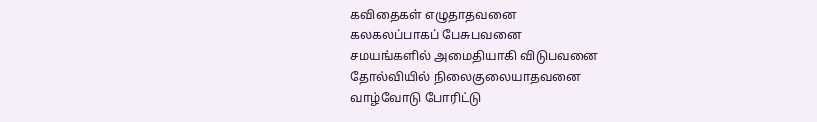கவிதைகள் எழுதாதவனை
கலகலப்பாகப் பேசுபவனை
சமயங்களில் அமைதியாகி விடுபவனை
தோல்வியில் நிலைகுலையாதவனை
வாழ்வோடு போரிட்டு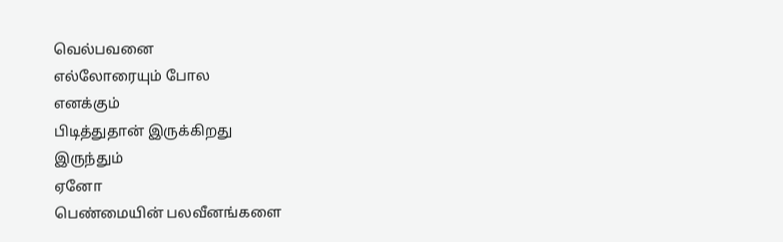வெல்பவனை
எல்லோரையும் போல
எனக்கும்
பிடித்துதான் இருக்கிறது
இருந்தும்
ஏனோ
பெண்மையின் பலவீனங்களை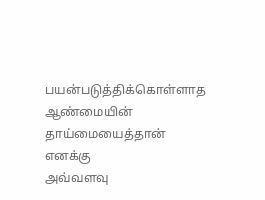பயன்படுத்திக்கொள்ளாத
ஆண்மையின்
தாய்மையைத்தான்
எனக்கு
அவ்வளவு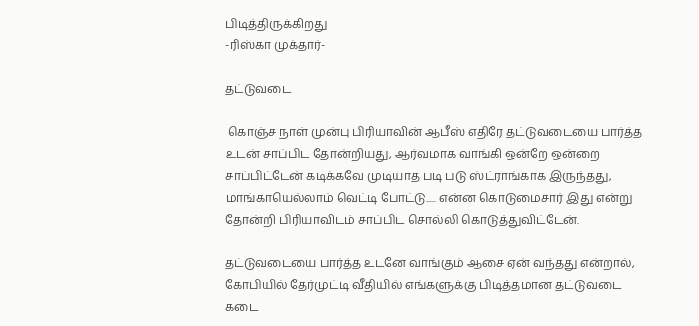பிடித்திருக்கிறது
-ரிஸ்கா முக்தார்-

தட்டுவடை

 கொஞ்ச நாள் முன்பு பிரியாவின் ஆபீஸ் எதிரே தட்டுவடையை பார்த்த உடன் சாப்பிட தோன்றியது, ஆர்வமாக வாங்கி ஒன்றே ஒன்றை சாப்பிட்டேன் கடிக்கவே முடியாத படி படு ஸ்ட்ராங்காக இருந்தது, மாங்காயெல்லாம் வெட்டி போட்டு..... என்ன கொடுமைசார் இது என்று தோன்றி பிரியாவிடம் சாப்பிட சொல்லி கொடுத்துவிட்டேன்.

தட்டுவடையை பார்த்த உடனே வாங்கும் ஆசை ஏன் வந்தது என்றால், கோபியில் தேர்முட்டி வீதியில் எங்களுக்கு பிடித்தமான தட்டுவடை கடை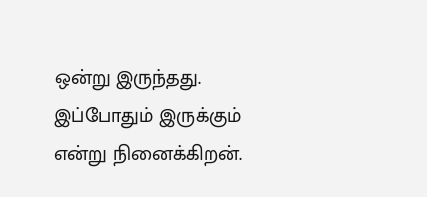ஒன்று இருந்தது. இப்போதும் இருக்கும் என்று நினைக்கிறன்.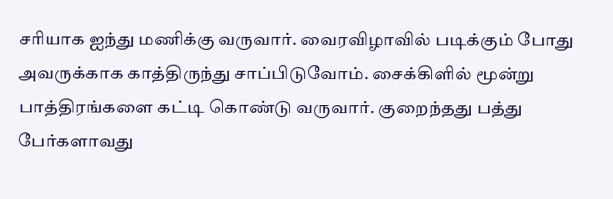சரியாக ஐந்து மணிக்கு வருவார். வைரவிழாவில் படிக்கும் போது அவருக்காக காத்திருந்து சாப்பிடுவோம். சைக்கிளில் மூன்று பாத்திரங்களை கட்டி கொண்டு வருவார். குறைந்தது பத்து பேர்களாவது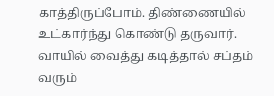காத்திருப்போம். திண்ணையில் உட்கார்ந்து கொண்டு தருவார். வாயில் வைத்து கடித்தால் சப்தம் வரும்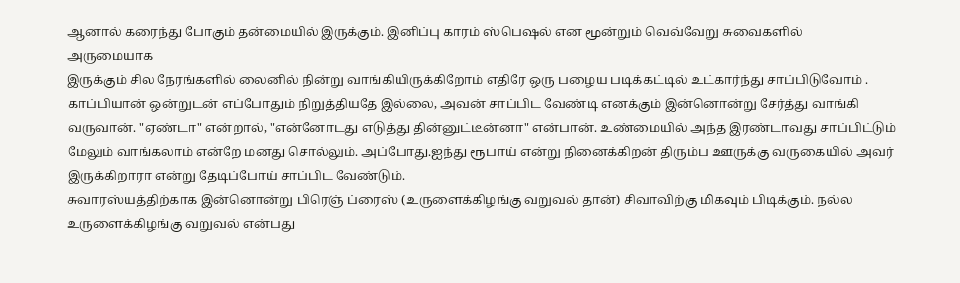ஆனால் கரைந்து போகும் தன்மையில் இருக்கும். இனிப்பு காரம் ஸ்பெஷல் என மூன்றும் வெவ்வேறு சுவைகளில்
அருமையாக
இருக்கும் சில நேரங்களில் லைனில் நின்று வாங்கியிருக்கிறோம் எதிரே ஒரு பழைய படிக்கட்டில் உட்கார்ந்து சாப்பிடுவோம் . காப்பியான் ஒன்றுடன் எப்போதும் நிறுத்தியதே இல்லை, அவன் சாப்பிட வேண்டி எனக்கும் இன்னொன்று சேர்த்து வாங்கி வருவான். "ஏண்டா" என்றால், "என்னோடது எடுத்து தின்னுட்டீன்னா" என்பான். உண்மையில் அந்த இரண்டாவது சாப்பிட்டும் மேலும் வாங்கலாம் என்றே மனது சொல்லும். அப்போது.ஐந்து ரூபாய் என்று நினைக்கிறன் திரும்ப ஊருக்கு வருகையில் அவர் இருக்கிறாரா என்று தேடிப்போய் சாப்பிட வேண்டும்.
சுவாரஸ்யத்திற்காக இன்னொன்று பிரெஞ் ப்ரைஸ் (உருளைக்கிழங்கு வறுவல் தான்) சிவாவிற்கு மிகவும் பிடிக்கும். நல்ல உருளைக்கிழங்கு வறுவல் என்பது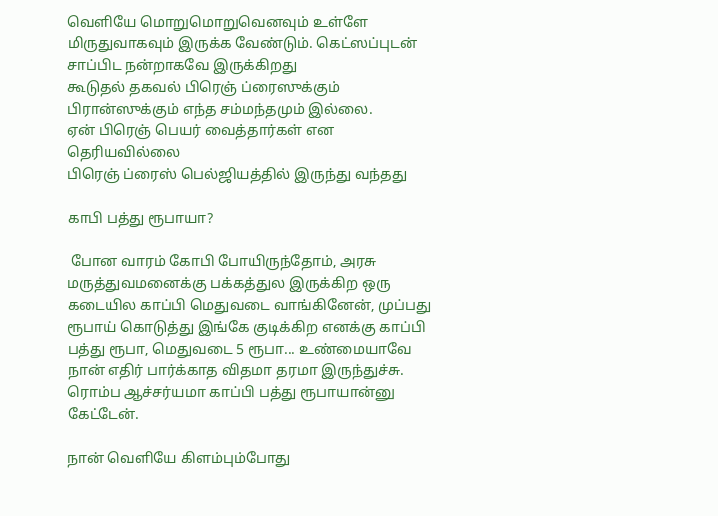வெளியே மொறுமொறுவெனவும் உள்ளே மிருதுவாகவும் இருக்க வேண்டும். கெட்ஸப்புடன் சாப்பிட நன்றாகவே இருக்கிறது
கூடுதல் தகவல் பிரெஞ் ப்ரைஸுக்கும் பிரான்ஸுக்கும் எந்த சம்மந்தமும் இல்லை.
ஏன் பிரெஞ் பெயர் வைத்தார்கள் என தெரியவில்லை
பிரெஞ் ப்ரைஸ் பெல்ஜியத்தில் இருந்து வந்தது

காபி பத்து ரூபாயா?

 போன வாரம் கோபி போயிருந்தோம், அரசு மருத்துவமனைக்கு பக்கத்துல இருக்கிற ஒரு கடையில காப்பி மெதுவடை வாங்கினேன், முப்பது ரூபாய் கொடுத்து இங்கே குடிக்கிற எனக்கு காப்பி பத்து ரூபா, மெதுவடை 5 ரூபா... உண்மையாவே நான் எதிர் பார்க்காத விதமா தரமா இருந்துச்சு. ரொம்ப ஆச்சர்யமா காப்பி பத்து ரூபாயான்னு கேட்டேன்.

நான் வெளியே கிளம்பும்போது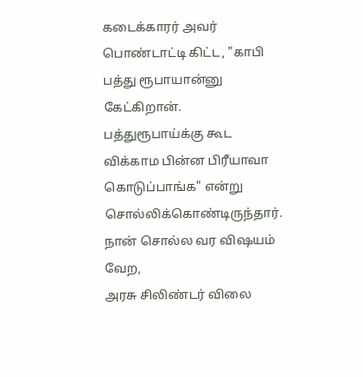கடைக்காரர் அவர் பொண்டாட்டி கிட்ட, "காபி பத்து ரூபாயான்னு கேட்கிறான். பத்துரூபாய்க்கு கூட விக்காம பின்ன பிரீயாவா கொடுப்பாங்க" என்று சொல்லிக்கொண்டிருந்தார்.
நான் சொல்ல வர விஷயம் வேற,
அரசு சிலிண்டர் விலை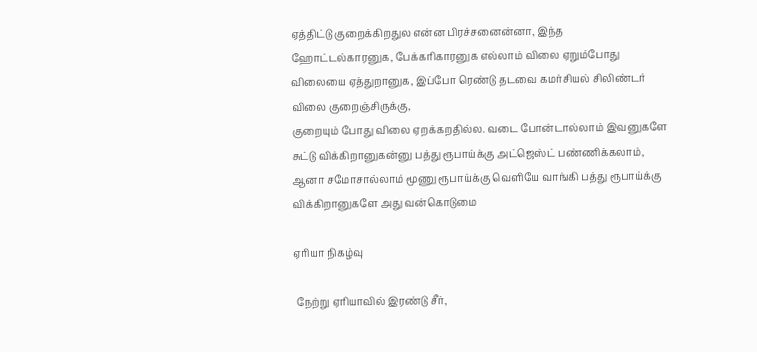ஏத்திட்டு குறைக்கிறதுல என்ன பிரச்சனைன்னா, இந்த ஹோட்டல்காரனுக, பேக்கரிகாரனுக எல்லாம் விலை ஏறும்போது விலையை ஏத்துறானுக, இப்போ ரெண்டு தடவை கமர்சியல் சிலிண்டர் விலை குறைஞ்சிருக்கு,
குறையும் போது விலை ஏறக்கறதில்ல. வடை போன்டால்லாம் இவனுகளே சுட்டு விக்கிறானுகன்னு பத்து ரூபாய்க்கு அட்ஜெஸ்ட் பண்ணிக்கலாம், ஆனா சமோசால்லாம் மூணு ரூபாய்க்கு வெளியே வாங்கி பத்து ரூபாய்க்கு விக்கிறானுகளே அது வன்கொடுமை

ஏரியா நிகழ்வு

 நேற்று ஏரியாவில் இரண்டு சீர்,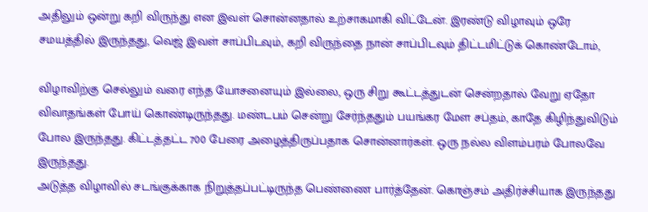அதிலும் ஒன்று கறி விருந்து என இவள் சொன்னதால் உற்சாகமாகி விட்டேன். இரண்டு விழாவும் ஒரே சமயத்தில் இருந்தது, வெஜ் இவள் சாப்பிடவும், கறி விருந்தை நான் சாப்பிடவும் திட்டமிட்டுக் கொண்டோம்,

விழாவிற்கு செல்லும் வரை எந்த யோசனையும் இல்லை, ஒரு சிறு கூட்டத்துடன் சென்றதால் வேறு ஏதோ விவாதங்கள் போய் கொண்டிருந்தது. மண்டபம் சென்று சேர்ந்ததும் பயங்கர மேள சப்தம், காதே கிழிந்துவிடும் போல இருந்தது. கிட்டத்தட்ட 700 பேரை அழைத்திருப்பதாக சொன்னார்கள். ஒரு நல்ல விளம்பரம் போலவே இருந்தது.
அடுத்த விழாவில் சடங்குக்காக நிறுத்தப்பட்டிருந்த பெண்ணை பார்த்தேன். கொஞ்சம் அதிர்ச்சியாக இருந்தது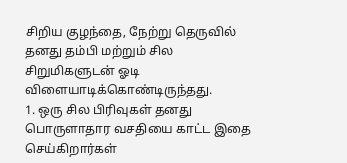சிறிய குழந்தை, நேற்று தெருவில் தனது தம்பி மற்றும் சில சிறுமிகளுடன் ஓடி விளையாடிக்கொண்டிருந்தது.
1. ஒரு சில பிரிவுகள் தனது பொருளாதார வசதியை காட்ட இதை செய்கிறார்கள்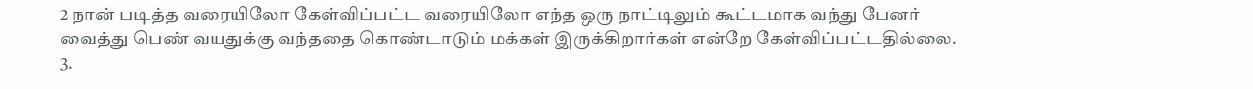2 நான் படித்த வரையிலோ கேள்விப்பட்ட வரையிலோ எந்த ஒரு நாட்டிலும் கூட்டமாக வந்து பேனர் வைத்து பெண் வயதுக்கு வந்ததை கொண்டாடும் மக்கள் இருக்கிறார்கள் என்றே கேள்விப்பட்டதில்லை.
3.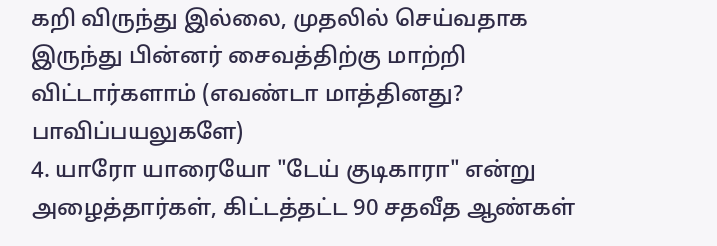கறி விருந்து இல்லை, முதலில் செய்வதாக இருந்து பின்னர் சைவத்திற்கு மாற்றி விட்டார்களாம் (எவண்டா மாத்தினது? பாவிப்பயலுகளே)
4. யாரோ யாரையோ "டேய் குடிகாரா" என்று அழைத்தார்கள், கிட்டத்தட்ட 90 சதவீத ஆண்கள்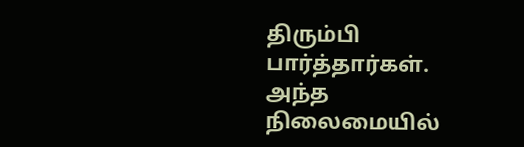திரும்பி பார்த்தார்கள். அந்த நிலைமையில்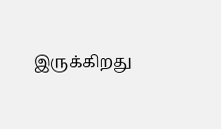இருக்கிறது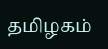தமிழகம்